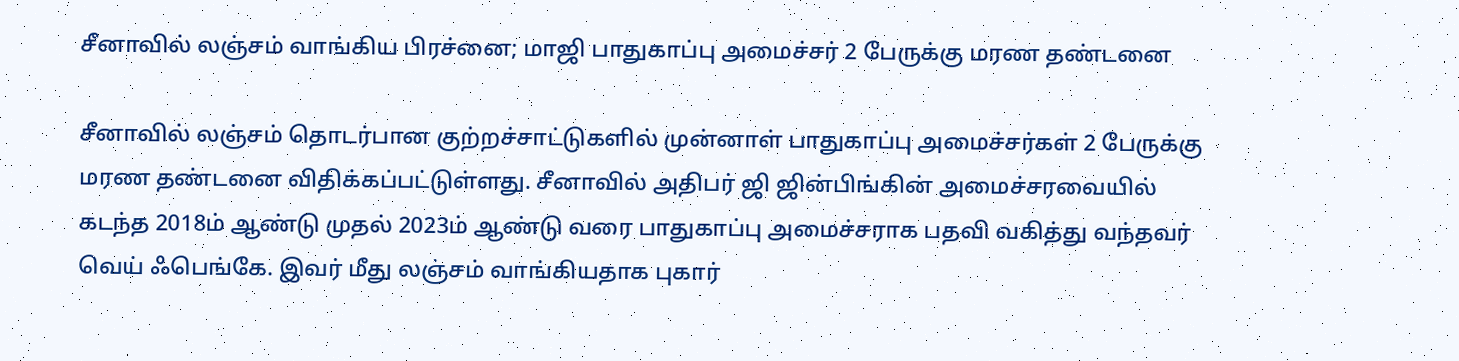சீனாவில் லஞ்சம் வாங்கிய பிரச்னை; மாஜி பாதுகாப்பு அமைச்சர் 2 பேருக்கு மரண தண்டனை

சீனாவில் லஞ்சம் தொடர்பான குற்றச்சாட்டுகளில் முன்னாள் பாதுகாப்பு அமைச்சர்கள் 2 பேருக்கு மரண தண்டனை விதிக்கப்பட்டுள்ளது. சீனாவில் அதிபர் ஜி ஜின்பிங்கின் அமைச்சரவையில் கடந்த 2018ம் ஆண்டு முதல் 2023ம் ஆண்டு வரை பாதுகாப்பு அமைச்சராக பதவி வகித்து வந்தவர் வெய் ஃபெங்கே. இவர் மீது லஞ்சம் வாங்கியதாக புகார்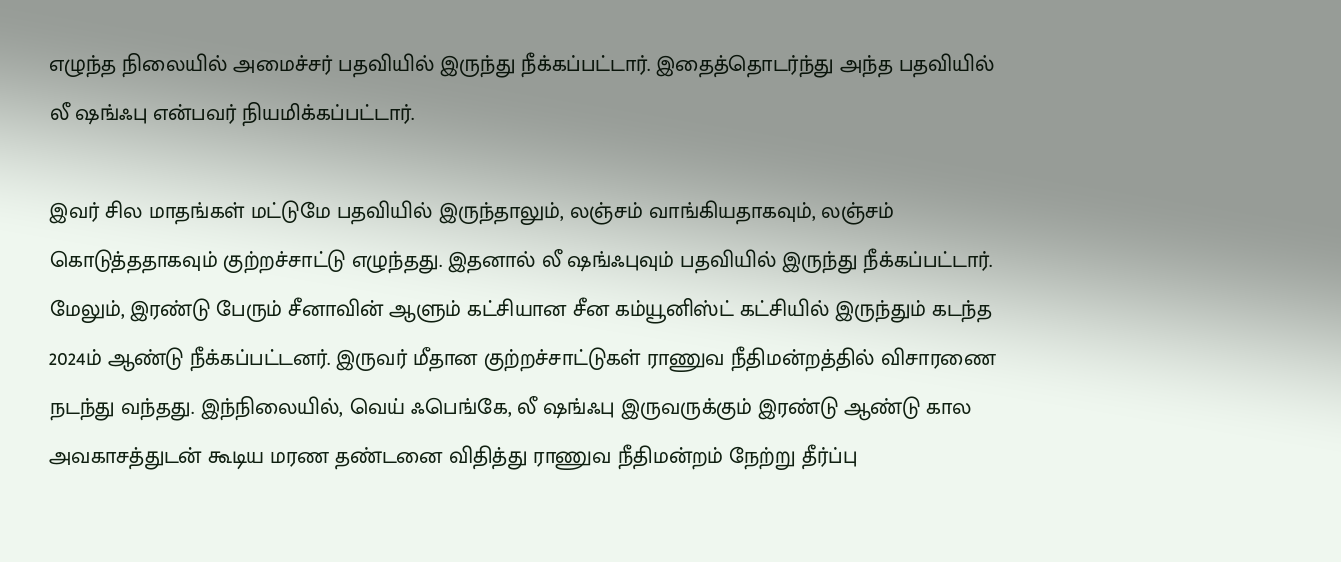எழுந்த நிலையில் அமைச்சர் பதவியில் இருந்து நீக்கப்பட்டார். இதைத்தொடர்ந்து அந்த பதவியில் லீ ஷங்ஃபு என்பவர் நியமிக்கப்பட்டார்.

இவர் சில மாதங்கள் மட்டுமே பதவியில் இருந்தாலும், லஞ்சம் வாங்கியதாகவும், லஞ்சம் கொடுத்ததாகவும் குற்றச்சாட்டு எழுந்தது. இதனால் லீ ஷங்ஃபுவும் பதவியில் இருந்து நீக்கப்பட்டார். மேலும், இரண்டு பேரும் சீனாவின் ஆளும் கட்சியான சீன கம்யூனிஸ்ட் கட்சியில் இருந்தும் கடந்த 2024ம் ஆண்டு நீக்கப்பட்டனர். இருவர் மீதான குற்றச்சாட்டுகள் ராணுவ நீதிமன்றத்தில் விசாரணை நடந்து வந்தது. இந்நிலையில், வெய் ஃபெங்கே, லீ ஷங்ஃபு இருவருக்கும் இரண்டு ஆண்டு கால அவகாசத்துடன் கூடிய மரண தண்டனை விதித்து ராணுவ நீதிமன்றம் நேற்று தீர்ப்பு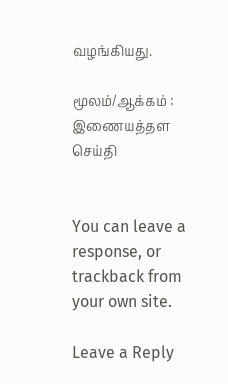வழங்கியது.

மூலம்/ஆக்கம் : இணையத்தள செய்தி


You can leave a response, or trackback from your own site.

Leave a Reply